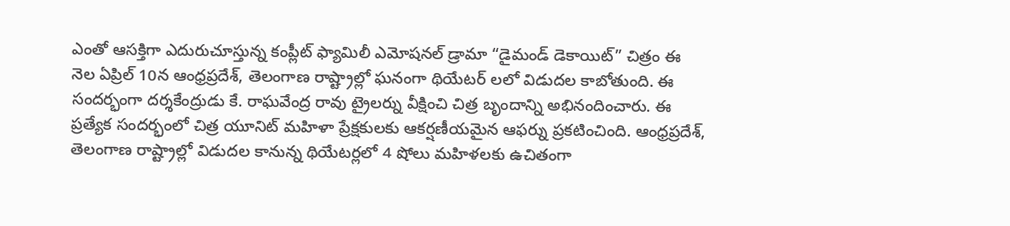ఎంతో ఆసక్తిగా ఎదురుచూస్తున్న కంప్లీట్ ఫ్యామిలీ ఎమోషనల్ డ్రామా “డైమండ్ డెకాయిట్” చిత్రం ఈ నెల ఏప్రిల్ 10న ఆంధ్రప్రదేశ్, తెలంగాణ రాష్ట్రాల్లో ఘనంగా థియేటర్ లలో విడుదల కాబోతుంది. ఈ సందర్భంగా దర్శకేంద్రుడు కే. రాఘవేంద్ర రావు ట్రైలర్ను వీక్షించి చిత్ర బృందాన్ని అభినందించారు. ఈ ప్రత్యేక సందర్భంలో చిత్ర యూనిట్ మహిళా ప్రేక్షకులకు ఆకర్షణీయమైన ఆఫర్ను ప్రకటించింది. ఆంధ్రప్రదేశ్, తెలంగాణ రాష్ట్రాల్లో విడుదల కానున్న థియేటర్లలో 4 షోలు మహిళలకు ఉచితంగా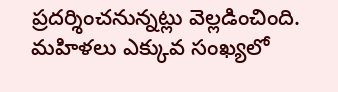ప్రదర్శించనున్నట్లు వెల్లడించింది. మహిళలు ఎక్కువ సంఖ్యలో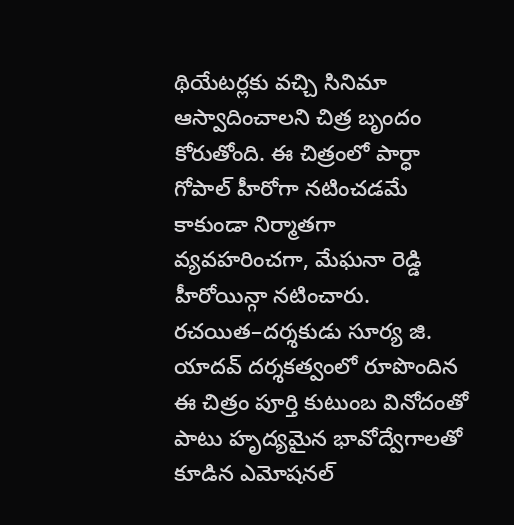థియేటర్లకు వచ్చి సినిమా ఆస్వాదించాలని చిత్ర బృందం కోరుతోంది. ఈ చిత్రంలో పార్ధా గోపాల్ హీరోగా నటించడమే కాకుండా నిర్మాతగా వ్యవహరించగా, మేఘనా రెడ్డి హీరోయిన్గా నటించారు. రచయిత–దర్శకుడు సూర్య జి. యాదవ్ దర్శకత్వంలో రూపొందిన ఈ చిత్రం పూర్తి కుటుంబ వినోదంతో పాటు హృద్యమైన భావోద్వేగాలతో కూడిన ఎమోషనల్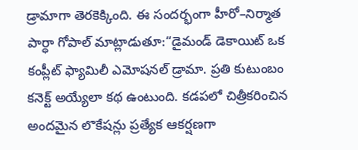డ్రామాగా తెరకెక్కింది. ఈ సందర్భంగా హీరో–నిర్మాత పార్ధా గోపాల్ మాట్లాడుతూ:“డైమండ్ డెకాయిట్ ఒక కంప్లీట్ ఫ్యామిలీ ఎమోషనల్ డ్రామా. ప్రతి కుటుంబం కనెక్ట్ అయ్యేలా కథ ఉంటుంది. కడపలో చిత్రీకరించిన అందమైన లొకేషన్లు ప్రత్యేక ఆకర్షణగా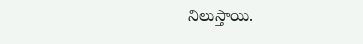నిలుస్తాయి.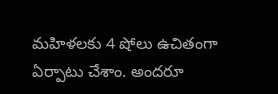మహిళలకు 4 షోలు ఉచితంగా ఏర్పాటు చేశాం. అందరూ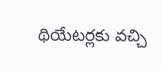థియేటర్లకు వచ్చి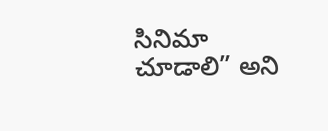సినిమా చూడాలి” అని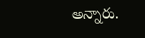అన్నారు.